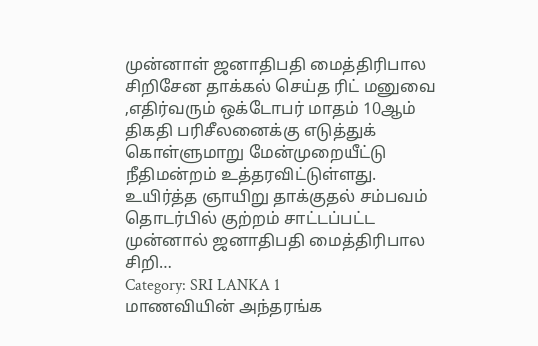முன்னாள் ஜனாதிபதி மைத்திரிபால சிறிசேன தாக்கல் செய்த ரிட் மனுவை ,எதிர்வரும் ஒக்டோபர் மாதம் 10ஆம் திகதி பரிசீலனைக்கு எடுத்துக் கொள்ளுமாறு மேன்முறையீட்டு நீதிமன்றம் உத்தரவிட்டுள்ளது. உயிர்த்த ஞாயிறு தாக்குதல் சம்பவம் தொடர்பில் குற்றம் சாட்டப்பட்ட முன்னால் ஜனாதிபதி மைத்திரிபால சிறி…
Category: SRI LANKA 1
மாணவியின் அந்தரங்க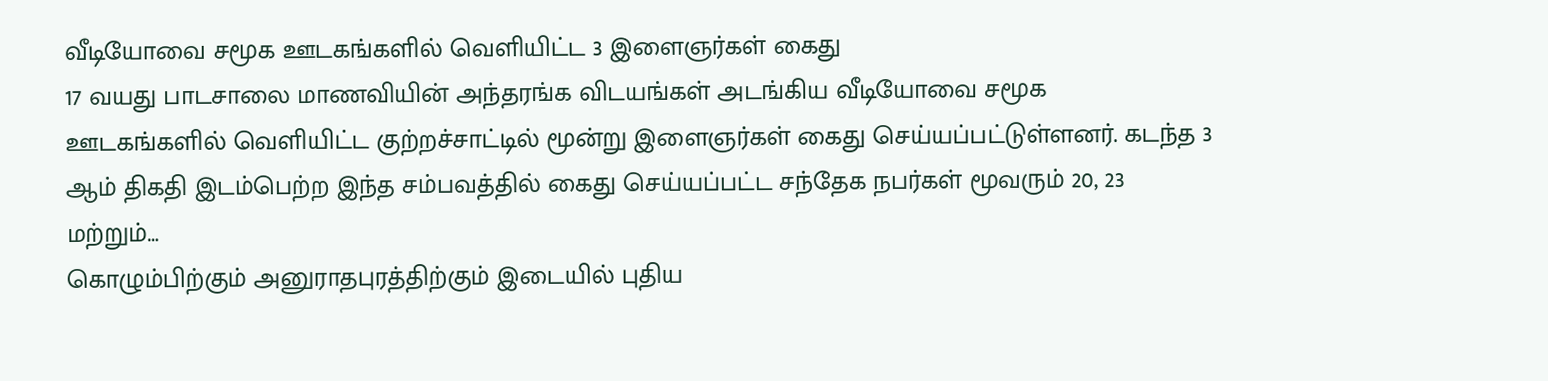வீடியோவை சமூக ஊடகங்களில் வெளியிட்ட 3 இளைஞர்கள் கைது
17 வயது பாடசாலை மாணவியின் அந்தரங்க விடயங்கள் அடங்கிய வீடியோவை சமூக ஊடகங்களில் வெளியிட்ட குற்றச்சாட்டில் மூன்று இளைஞர்கள் கைது செய்யப்பட்டுள்ளனர். கடந்த 3 ஆம் திகதி இடம்பெற்ற இந்த சம்பவத்தில் கைது செய்யப்பட்ட சந்தேக நபர்கள் மூவரும் 20, 23 மற்றும்…
கொழும்பிற்கும் அனுராதபுரத்திற்கும் இடையில் புதிய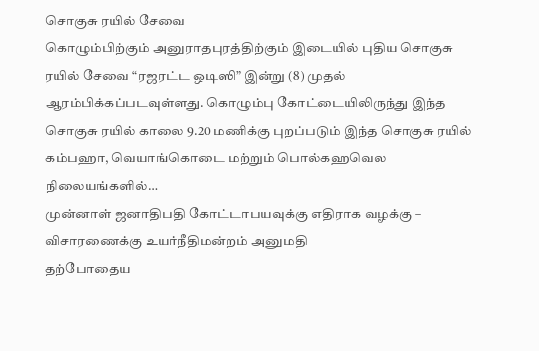சொகுசு ரயில் சேவை
கொழும்பிற்கும் அனுராதபுரத்திற்கும் இடையில் புதிய சொகுசு ரயில் சேவை “ரஜரட்ட ஒடிஸி” இன்று (8) முதல் ஆரம்பிக்கப்படவுள்ளது. கொழும்பு கோட்டையிலிருந்து இந்த சொகுசு ரயில் காலை 9.20 மணிக்கு புறப்படும் இந்த சொகுசு ரயில் கம்பஹா, வெயாங்கொடை மற்றும் பொல்கஹவெல நிலையங்களில்…
முன்னாள் ஜனாதிபதி கோட்டாபயவுக்கு எதிராக வழக்கு – விசாரணைக்கு உயர்நீதிமன்றம் அனுமதி
தற்போதைய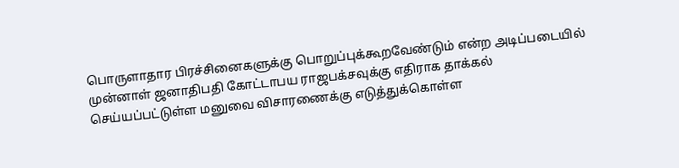பொருளாதார பிரச்சினைகளுக்கு பொறுப்புக்கூறவேண்டும் என்ற அடிப்படையில் முன்னாள் ஜனாதிபதி கோட்டாபய ராஜபக்சவுக்கு எதிராக தாக்கல் செய்யப்பட்டுள்ள மனுவை விசாரணைக்கு எடுத்துக்கொள்ள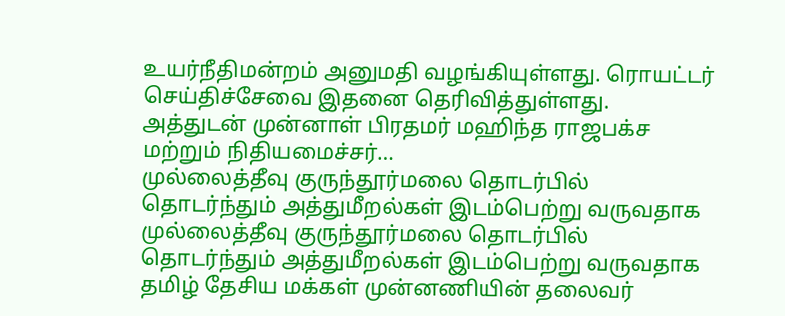உயர்நீதிமன்றம் அனுமதி வழங்கியுள்ளது. ரொயட்டர் செய்திச்சேவை இதனை தெரிவித்துள்ளது. அத்துடன் முன்னாள் பிரதமர் மஹிந்த ராஜபக்ச மற்றும் நிதியமைச்சர்…
முல்லைத்தீவு குருந்தூர்மலை தொடர்பில் தொடர்ந்தும் அத்துமீறல்கள் இடம்பெற்று வருவதாக
முல்லைத்தீவு குருந்தூர்மலை தொடர்பில் தொடர்ந்தும் அத்துமீறல்கள் இடம்பெற்று வருவதாக தமிழ் தேசிய மக்கள் முன்னணியின் தலைவர்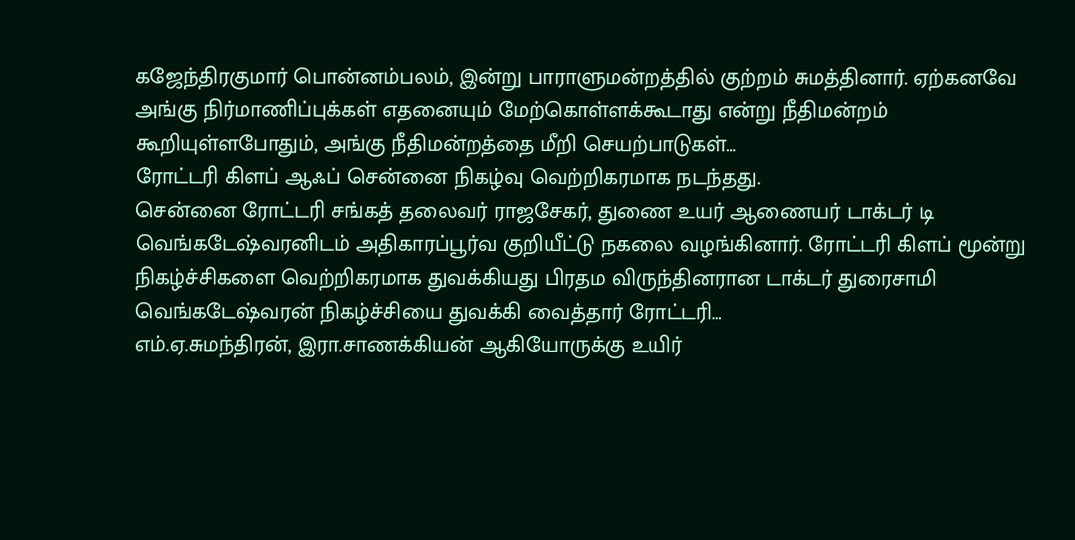கஜேந்திரகுமார் பொன்னம்பலம், இன்று பாராளுமன்றத்தில் குற்றம் சுமத்தினார். ஏற்கனவே அங்கு நிர்மாணிப்புக்கள் எதனையும் மேற்கொள்ளக்கூடாது என்று நீதிமன்றம் கூறியுள்ளபோதும், அங்கு நீதிமன்றத்தை மீறி செயற்பாடுகள்…
ரோட்டரி கிளப் ஆஃப் சென்னை நிகழ்வு வெற்றிகரமாக நடந்தது.
சென்னை ரோட்டரி சங்கத் தலைவர் ராஜசேகர், துணை உயர் ஆணையர் டாக்டர் டி வெங்கடேஷ்வரனிடம் அதிகாரப்பூர்வ குறியீட்டு நகலை வழங்கினார். ரோட்டரி கிளப் மூன்று நிகழ்ச்சிகளை வெற்றிகரமாக துவக்கியது பிரதம விருந்தினரான டாக்டர் துரைசாமி வெங்கடேஷ்வரன் நிகழ்ச்சியை துவக்கி வைத்தார் ரோட்டரி…
எம்.ஏ.சுமந்திரன், இரா.சாணக்கியன் ஆகியோருக்கு உயிர்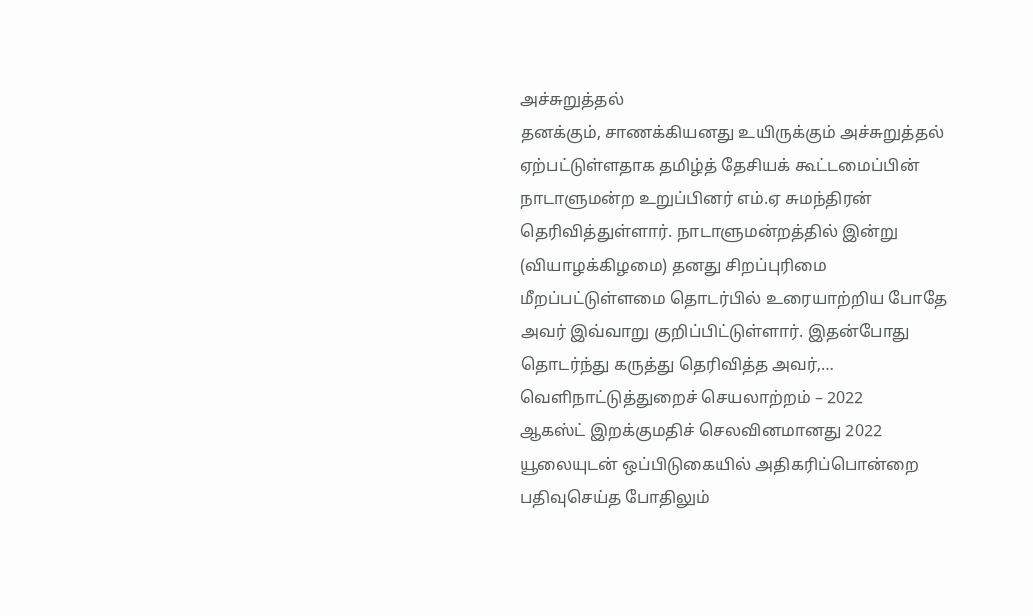அச்சுறுத்தல்
தனக்கும், சாணக்கியனது உயிருக்கும் அச்சுறுத்தல் ஏற்பட்டுள்ளதாக தமிழ்த் தேசியக் கூட்டமைப்பின் நாடாளுமன்ற உறுப்பினர் எம்.ஏ சுமந்திரன் தெரிவித்துள்ளார். நாடாளுமன்றத்தில் இன்று (வியாழக்கிழமை) தனது சிறப்புரிமை மீறப்பட்டுள்ளமை தொடர்பில் உரையாற்றிய போதே அவர் இவ்வாறு குறிப்பிட்டுள்ளார். இதன்போது தொடர்ந்து கருத்து தெரிவித்த அவர்,…
வெளிநாட்டுத்துறைச் செயலாற்றம் – 2022
ஆகஸ்ட் இறக்குமதிச் செலவினமானது 2022 யூலையுடன் ஒப்பிடுகையில் அதிகரிப்பொன்றை பதிவுசெய்த போதிலும்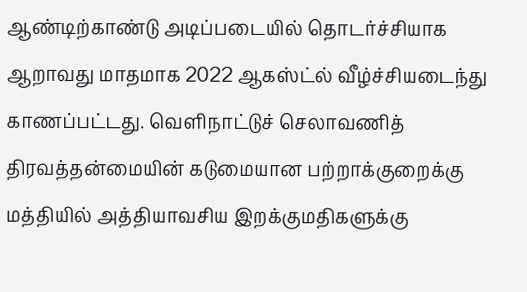ஆண்டிற்காண்டு அடிப்படையில் தொடர்ச்சியாக ஆறாவது மாதமாக 2022 ஆகஸ்ட்ல் வீழ்ச்சியடைந்து காணப்பட்டது. வெளிநாட்டுச் செலாவணித் திரவத்தன்மையின் கடுமையான பற்றாக்குறைக்கு மத்தியில் அத்தியாவசிய இறக்குமதிகளுக்கு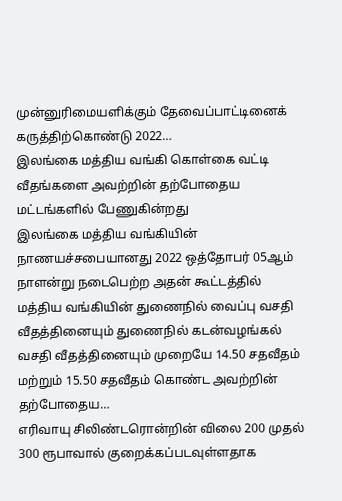முன்னுரிமையளிக்கும் தேவைப்பாட்டினைக் கருத்திற்கொண்டு 2022…
இலங்கை மத்திய வங்கி கொள்கை வட்டி வீதங்களை அவற்றின் தற்போதைய மட்டங்களில் பேணுகின்றது
இலங்கை மத்திய வங்கியின் நாணயச்சபையானது 2022 ஒத்தோபர் 05ஆம் நாளன்று நடைபெற்ற அதன் கூட்டத்தில் மத்திய வங்கியின் துணைநில் வைப்பு வசதி வீதத்தினையும் துணைநில் கடன்வழங்கல் வசதி வீதத்தினையும் முறையே 14.50 சதவீதம் மற்றும் 15.50 சதவீதம் கொண்ட அவற்றின் தற்போதைய…
எரிவாயு சிலிண்டரொன்றின் விலை 200 முதல் 300 ரூபாவால் குறைக்கப்படவுள்ளதாக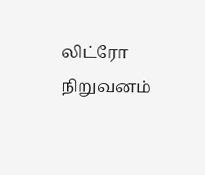லிட்ரோ நிறுவனம்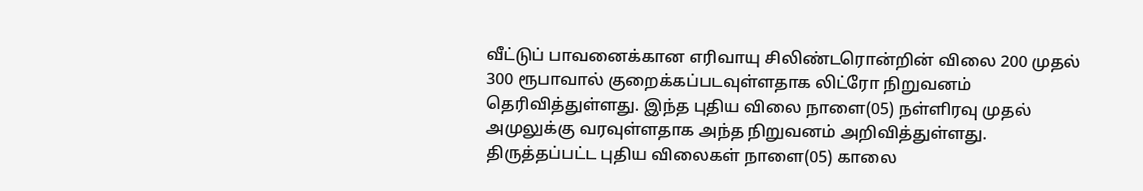வீட்டுப் பாவனைக்கான எரிவாயு சிலிண்டரொன்றின் விலை 200 முதல் 300 ரூபாவால் குறைக்கப்படவுள்ளதாக லிட்ரோ நிறுவனம் தெரிவித்துள்ளது. இந்த புதிய விலை நாளை(05) நள்ளிரவு முதல் அமுலுக்கு வரவுள்ளதாக அந்த நிறுவனம் அறிவித்துள்ளது. திருத்தப்பட்ட புதிய விலைகள் நாளை(05) காலை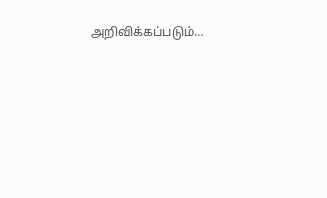அறிவிக்கப்படும்…